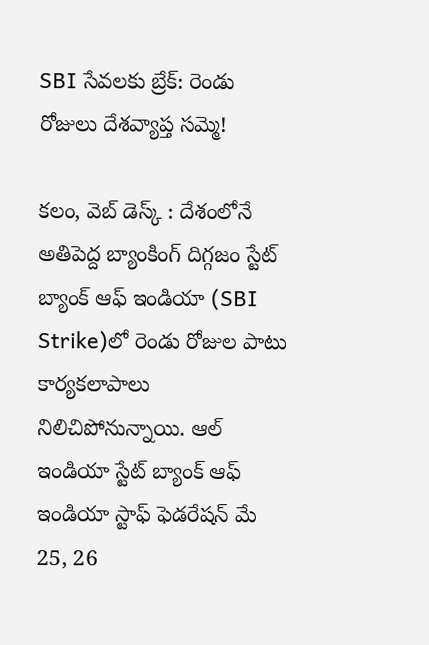SBI సేవలకు బ్రేక్: రెండు రోజులు దేశవ్యాప్త సమ్మె!

కలం, వెబ్ డెస్క్‌ : దేశంలోనే అతిపెద్ద బ్యాంకింగ్ దిగ్గజం స్టేట్ బ్యాంక్ ఆఫ్ ఇండియా (SBI Strike)లో రెండు రోజుల పాటు కార్యకలాపాలు నిలిచిపోనున్నాయి. ఆల్ ఇండియా స్టేట్ బ్యాంక్ ఆఫ్ ఇండియా స్టాఫ్ ఫెడరేషన్ మే 25, 26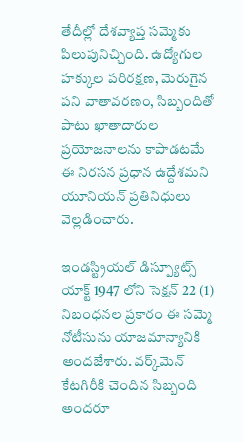తేదీల్లో దేశవ్యాప్త సమ్మెకు పిలుపునిచ్చింది. ఉద్యోగుల హక్కుల పరిరక్షణ, మెరుగైన పని వాతావరణం, సిబ్బందితో పాటు ఖాతాదారుల ప్రయోజనాలను కాపాడటమే ఈ నిరసన ప్రధాన ఉద్దేశమని యూనియన్ ప్రతినిధులు వెల్లడించారు.

ఇండస్ట్రియల్ డిస్ప్యూట్స్ యాక్ట్ 1947 లోని సెక్షన్ 22 (1) నిబంధనల ప్రకారం ఈ సమ్మె నోటీసును యాజమాన్యానికి అందజేశారు. వర్క్‌మెన్ కేటగిరీకి చెందిన సిబ్బంది అందరూ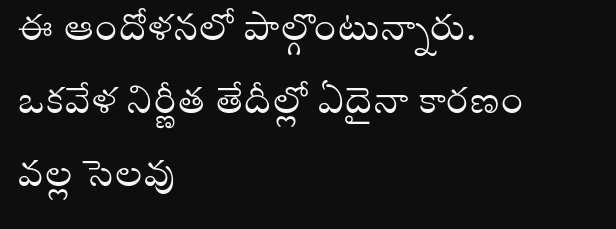ఈ ఆందోళనలో పాల్గొంటున్నారు. ఒకవేళ నిర్ణీత తేదీల్లో ఏదైనా కారణం వల్ల సెలవు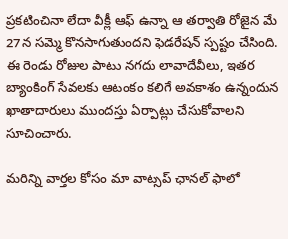ప్రకటించినా లేదా వీక్లీ ఆఫ్ ఉన్నా ఆ తర్వాతి రోజైన మే 27న సమ్మె కొనసాగుతుందని ఫెడరేషన్ స్పష్టం చేసింది. ఈ రెండు రోజుల పాటు నగదు లావాదేవీలు, ఇతర బ్యాంకింగ్ సేవలకు ఆటంకం కలిగే అవకాశం ఉన్నందున ఖాతాదారులు ముందస్తు ఏర్పాట్లు చేసుకోవాలని సూచించారు.

మ‌రిన్ని వార్త‌ల కోసం మా వాట్స‌ప్ ఛాన‌ల్ ఫాలో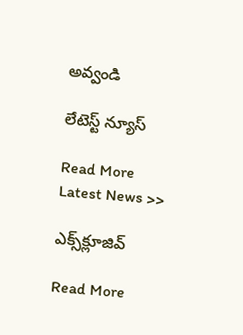అవ్వండి

లేటెస్ట్ న్యూస్‌

Read More Latest News >>

ఎక్స్‌క్లూజివ్‌

Read More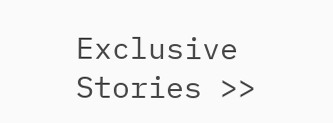Exclusive Stories >>